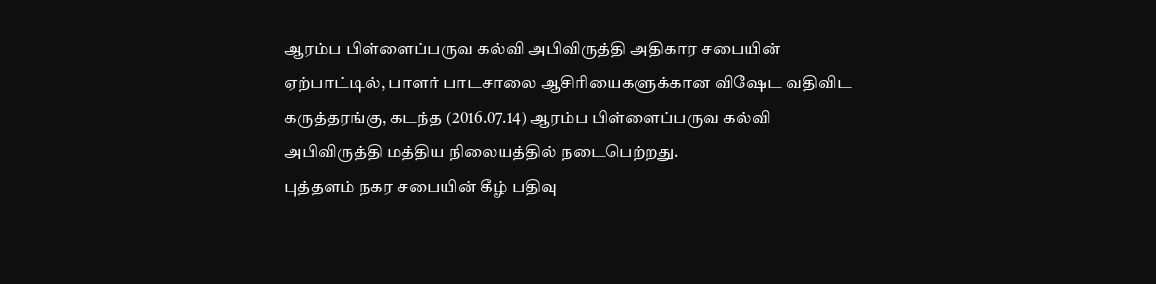ஆரம்ப பிள்ளைப்பருவ கல்வி அபிவிருத்தி அதிகார சபையின் ஏற்பாட்டில், பாளர் பாடசாலை ஆசிரியைகளுக்கான விஷேட வதிவிட கருத்தரங்கு, கடந்த (2016.07.14) ஆரம்ப பிள்ளைப்பருவ கல்வி அபிவிருத்தி மத்திய நிலையத்தில் நடைபெற்றது.
புத்தளம் நகர சபையின் கீழ் பதிவு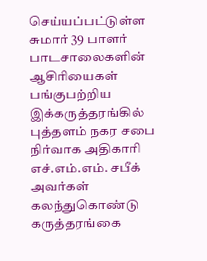செய்யப்பட்டுள்ள சுமார் 39 பாளர் பாடசாலைகளின் ஆசிரியைகள் பங்குபற்றிய இக்கருத்தரங்கில் புத்தளம் நகர சபை நிர்வாக அதிகாரி எச்.எம்.எம். சபீக் அவர்கள் கலந்துகொண்டு கருத்தரங்கை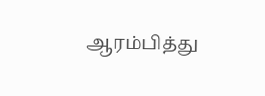ஆரம்பித்து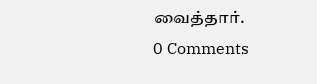வைத்தார்.
0 Comments